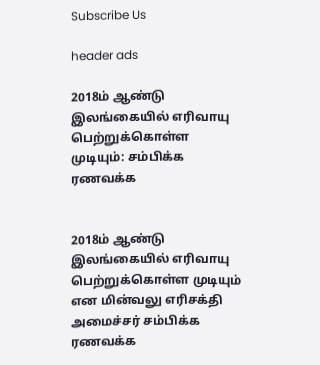Subscribe Us

header ads

2018ம் ஆண்டு இலங்கையில் எரிவாயு பெற்றுக்கொள்ள முடியும்: சம்பிக்க ரணவக்க


2018ம் ஆண்டு இலங்கையில் எரிவாயு பெற்றுக்கொள்ள முடியும் என மின்வலு எரிசக்தி அமைச்சர் சம்பிக்க ரணவக்க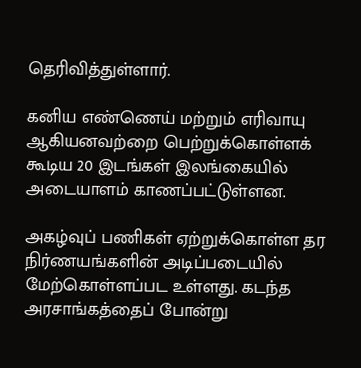தெரிவித்துள்ளார்.

கனிய எண்ணெய் மற்றும் எரிவாயு ஆகியனவற்றை பெற்றுக்கொள்ளக் கூடிய 20 இடங்கள் இலங்கையில் அடையாளம் காணப்பட்டுள்ளன.

அகழ்வுப் பணிகள் ஏற்றுக்கொள்ள தர நிர்ணயங்களின் அடிப்படையில் மேற்கொள்ளப்பட உள்ளது. கடந்த அரசாங்கத்தைப் போன்று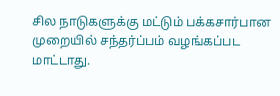சில நாடுகளுக்கு மட்டும் பக்கசார்பான முறையில் சந்தர்ப்பம் வழங்கப்பட மாட்டாது.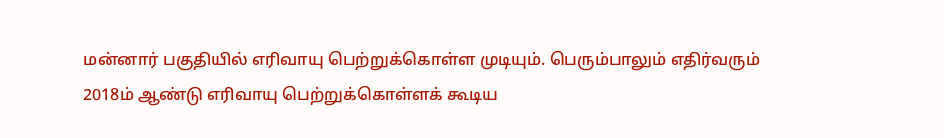மன்னார் பகுதியில் எரிவாயு பெற்றுக்கொள்ள முடியும். பெரும்பாலும் எதிர்வரும் 2018ம் ஆண்டு எரிவாயு பெற்றுக்கொள்ளக் கூடிய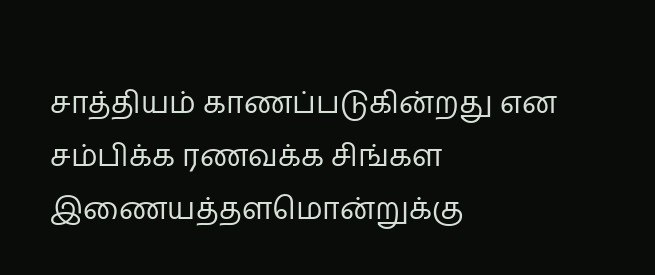சாத்தியம் காணப்படுகின்றது என சம்பிக்க ரணவக்க சிங்கள இணையத்தளமொன்றுக்கு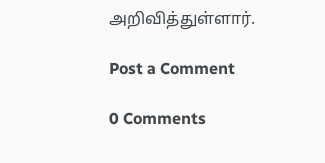அறிவித்துள்ளார்.

Post a Comment

0 Comments